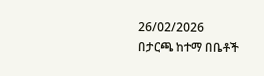26/02/2026
በታርጫ ከተማ በቤቶች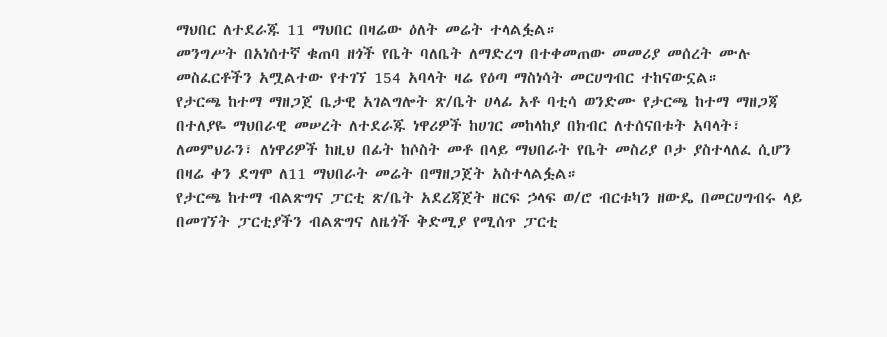ማህበር ለተደራጁ 11 ማህበር በዛሬው ዕለት መሬት ተላልፏል።
መንግሥት በአነሰተኛ ቁጠባ ዘጎች የቤት ባለቤት ለማድረግ በተቀመጠው መመሪያ መሰረት ሙሉ መስፈርቶችን አሟልተው የተገኘ 154 አባላት ዛሬ የዕጣ ማስነሳት መርሀግብር ተከናውኗል።
የታርጫ ከተማ ማዘጋጀ ቤታዊ አገልግሎት ጽ/ቤት ሀላፊ አቶ ባቲሳ ወንድሙ የታርጫ ከተማ ማዘጋጃ በተለያዬ ማህበራዊ መሠረት ለተደራጁ ነዋሪዎች ከሀገር መከላከያ በክብር ለተሰናበቱት አባላት፣ ለመምህራን፣ ለነዋሪዎች ከዚህ በፊት ከሶስት መቶ በላይ ማህበራት የቤት መስሪያ ቦታ ያስተላለፈ ሲሆን በዛሬ ቀን ደግሞ ለ11 ማህበራት መሬት በማዘጋጀት አስተላልፏል።
የታርጫ ከተማ ብልጽግና ፓርቲ ጽ/ቤት አደረጃጀት ዘርፍ ኃላፍ ወ/ሮ ብርቱካን ዘውዴ በመርሀግብሩ ላይ በመገኘት ፓርቲያችን ብልጽግና ለዜጎች ቅድሚያ የሚሰጥ ፓርቲ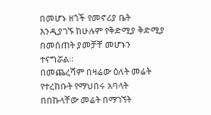በመሆኑ ዘጎች የመኖሪያ ቤት እንዲያገኙ ከሁሉም የቅድሚያ ቅድሚያ በመሰጠት ያመቻቸ መሆኑን ተናግሯል።
በመጨረሻም በዛሬው ዕለት መሬት የተረከቡት የማህበሩ አባላት በበኩላቸው መሬት በማገኘት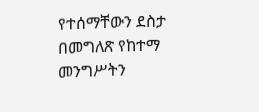የተሰማቸውን ደስታ በመግለጽ የከተማ መንግሥትን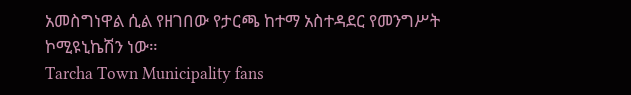አመስግነዋል ሲል የዘገበው የታርጫ ከተማ አስተዳደር የመንግሥት ኮሚዩኒኬሽን ነው።
Tarcha Town Municipality fans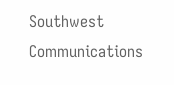Southwest Communications